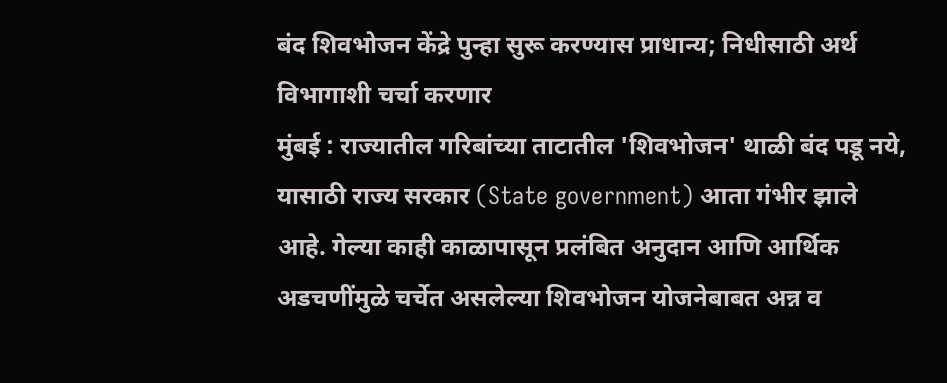बंद शिवभोजन केंद्रे पुन्हा सुरू करण्यास प्राधान्य; निधीसाठी अर्थ विभागाशी चर्चा करणार
मुंबई : राज्यातील गरिबांच्या ताटातील 'शिवभोजन' थाळी बंद पडू नये, यासाठी राज्य सरकार (State government) आता गंभीर झाले आहे. गेल्या काही काळापासून प्रलंबित अनुदान आणि आर्थिक अडचणींमुळे चर्चेत असलेल्या शिवभोजन योजनेबाबत अन्न व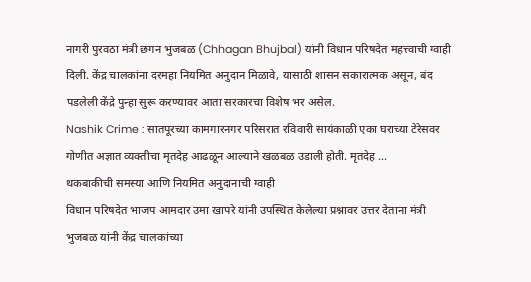नागरी पुरवठा मंत्री छगन भुजबळ (Chhagan Bhujbal) यांनी विधान परिषदेत महत्त्वाची ग्वाही दिली. केंद्र चालकांना दरमहा नियमित अनुदान मिळावे, यासाठी शासन सकारात्मक असून, बंद पडलेली केंद्रे पुन्हा सुरू करण्यावर आता सरकारचा विशेष भर असेल.
Nashik Crime : सातपूरच्या कामगारनगर परिसरात रविवारी सायंकाळी एका घराच्या टेरेसवर गोणीत अज्ञात व्यक्तीचा मृतदेह आढळून आल्याने खळबळ उडाली होती. मृतदेह ...
थकबाकीची समस्या आणि नियमित अनुदानाची ग्वाही
विधान परिषदेत भाजप आमदार उमा खापरे यांनी उपस्थित केलेल्या प्रश्नावर उत्तर देताना मंत्री भुजबळ यांनी केंद्र चालकांच्या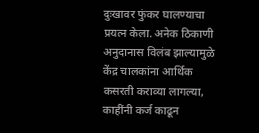दुःखावर फुंकर घालण्याचा प्रयत्न केला. अनेक ठिकाणी अनुदानास विलंब झाल्यामुळे केंद्र चालकांना आर्थिक कसरती कराव्या लागल्या, काहींनी कर्ज काढून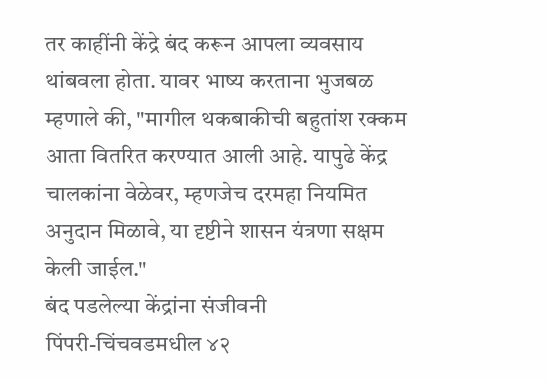तर काहींनी केंद्रे बंद करून आपला व्यवसाय थांबवला होता. यावर भाष्य करताना भुजबळ म्हणाले की, "मागील थकबाकीची बहुतांश रक्कम आता वितरित करण्यात आली आहे. यापुढे केंद्र चालकांना वेळेवर, म्हणजेच दरमहा नियमित अनुदान मिळावे, या दृष्टीने शासन यंत्रणा सक्षम केली जाईल."
बंद पडलेल्या केंद्रांना संजीवनी
पिंपरी-चिंचवडमधील ४२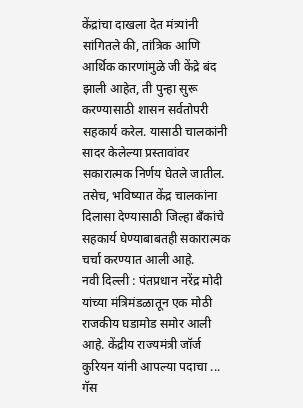केंद्रांचा दाखला देत मंत्र्यांनी सांगितले की, तांत्रिक आणि आर्थिक कारणांमुळे जी केंद्रे बंद झाली आहेत, ती पुन्हा सुरू करण्यासाठी शासन सर्वतोपरी सहकार्य करेल. यासाठी चालकांनी सादर केलेल्या प्रस्तावांवर सकारात्मक निर्णय घेतले जातील. तसेच, भविष्यात केंद्र चालकांना दिलासा देण्यासाठी जिल्हा बँकांचे सहकार्य घेण्याबाबतही सकारात्मक चर्चा करण्यात आली आहे.
नवी दिल्ली : पंतप्रधान नरेंद्र मोदी यांच्या मंत्रिमंडळातून एक मोठी राजकीय घडामोड समोर आली आहे. केंद्रीय राज्यमंत्री जॉर्ज कुरियन यांनी आपल्या पदाचा ...
गॅस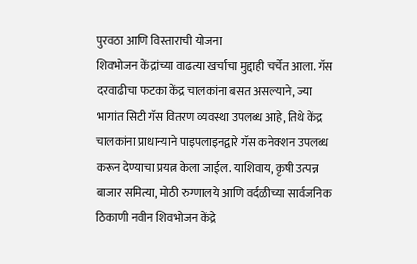पुरवठा आणि विस्ताराची योजना
शिवभोजन केंद्रांच्या वाढत्या खर्चाचा मुद्दाही चर्चेत आला. गॅस दरवाढीचा फटका केंद्र चालकांना बसत असल्याने, ज्या भागांत सिटी गॅस वितरण व्यवस्था उपलब्ध आहे, तिथे केंद्र चालकांना प्राधान्याने पाइपलाइनद्वारे गॅस कनेक्शन उपलब्ध करून देण्याचा प्रयत्न केला जाईल. याशिवाय, कृषी उत्पन्न बाजार समित्या, मोठी रुग्णालये आणि वर्दळीच्या सार्वजनिक ठिकाणी नवीन शिवभोजन केंद्रे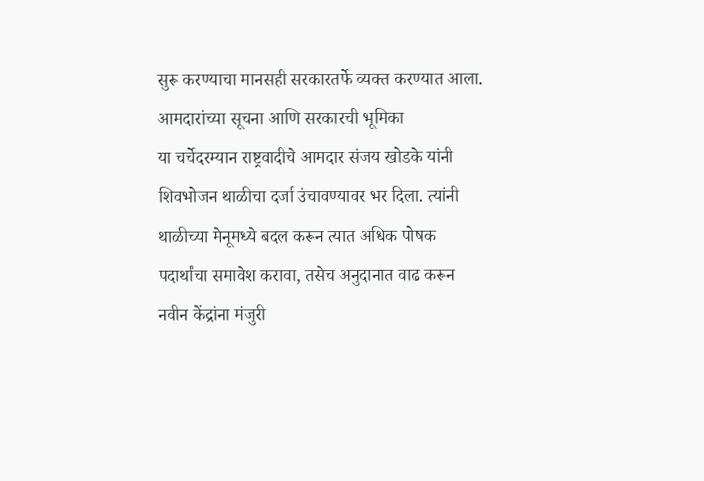सुरू करण्याचा मानसही सरकारतर्फे व्यक्त करण्यात आला.
आमदारांच्या सूचना आणि सरकारची भूमिका
या चर्चेदरम्यान राष्ट्रवादीचे आमदार संजय खोडके यांनी शिवभोजन थाळीचा दर्जा उंचावण्यावर भर दिला. त्यांनी थाळीच्या मेनूमध्ये बदल करून त्यात अधिक पोषक पदार्थांचा समावेश करावा, तसेच अनुदानात वाढ करून नवीन केंद्रांना मंजुरी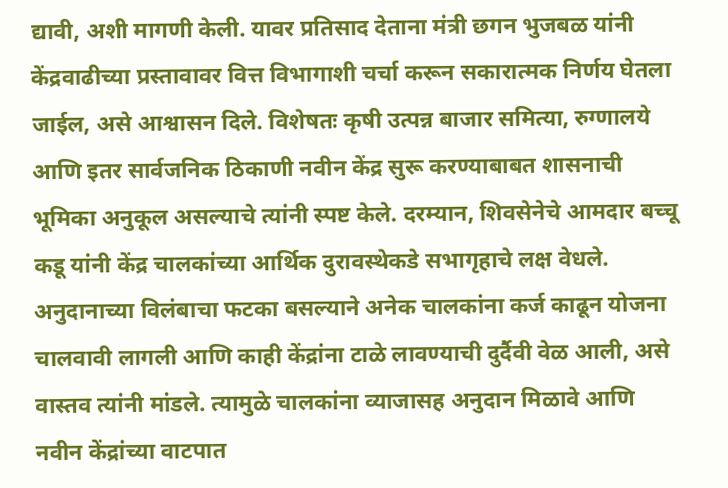द्यावी, अशी मागणी केली. यावर प्रतिसाद देताना मंत्री छगन भुजबळ यांनी केंद्रवाढीच्या प्रस्तावावर वित्त विभागाशी चर्चा करून सकारात्मक निर्णय घेतला जाईल, असे आश्वासन दिले. विशेषतः कृषी उत्पन्न बाजार समित्या, रुग्णालये आणि इतर सार्वजनिक ठिकाणी नवीन केंद्र सुरू करण्याबाबत शासनाची भूमिका अनुकूल असल्याचे त्यांनी स्पष्ट केले. दरम्यान, शिवसेनेचे आमदार बच्चू कडू यांनी केंद्र चालकांच्या आर्थिक दुरावस्थेकडे सभागृहाचे लक्ष वेधले. अनुदानाच्या विलंबाचा फटका बसल्याने अनेक चालकांना कर्ज काढून योजना चालवावी लागली आणि काही केंद्रांना टाळे लावण्याची दुर्दैवी वेळ आली, असे वास्तव त्यांनी मांडले. त्यामुळे चालकांना व्याजासह अनुदान मिळावे आणि नवीन केंद्रांच्या वाटपात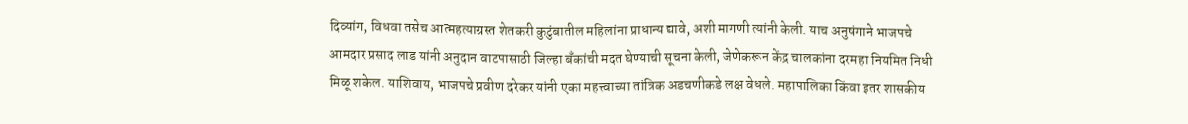दिव्यांग, विधवा तसेच आत्महत्याग्रस्त शेतकरी कुटुंबातील महिलांना प्राधान्य द्यावे, अशी मागणी त्यांनी केली. याच अनुषंगाने भाजपचे आमदार प्रसाद लाड यांनी अनुदान वाटपासाठी जिल्हा बँकांची मदत घेण्याची सूचना केली, जेणेकरून केंद्र चालकांना दरमहा नियमित निधी मिळू शकेल. याशिवाय, भाजपचे प्रवीण दरेकर यांनी एका महत्त्वाच्या तांत्रिक अडचणीकडे लक्ष वेधले. महापालिका किंवा इतर शासकीय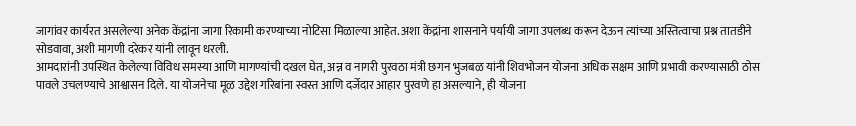जागांवर कार्यरत असलेल्या अनेक केंद्रांना जागा रिकामी करण्याच्या नोटिसा मिळाल्या आहेत. अशा केंद्रांना शासनाने पर्यायी जागा उपलब्ध करून देऊन त्यांच्या अस्तित्वाचा प्रश्न तातडीने सोडवावा, अशी मागणी दरेकर यांनी लावून धरली.
आमदारांनी उपस्थित केलेल्या विविध समस्या आणि मागण्यांची दखल घेत, अन्न व नागरी पुरवठा मंत्री छगन भुजबळ यांनी शिवभोजन योजना अधिक सक्षम आणि प्रभावी करण्यासाठी ठोस पावले उचलण्याचे आश्वासन दिले. या योजनेचा मूळ उद्देश गरिबांना स्वस्त आणि दर्जेदार आहार पुरवणे हा असल्याने, ही योजना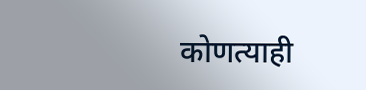कोणत्याही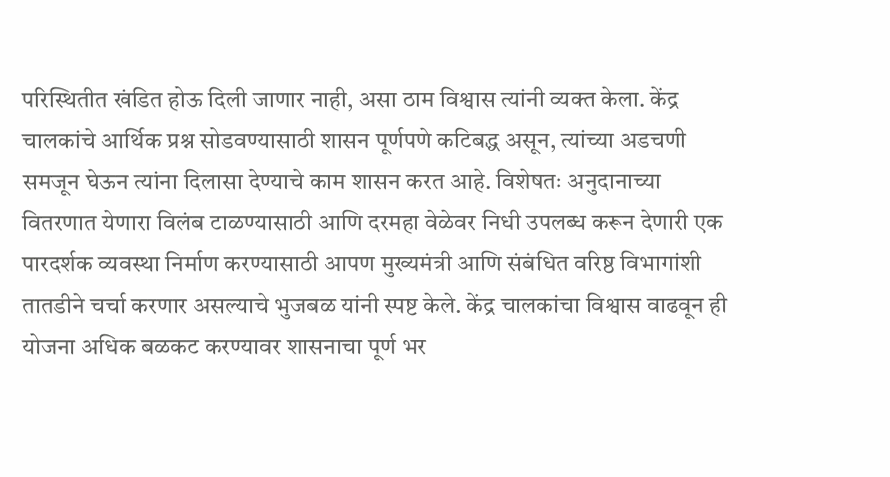परिस्थितीत खंडित होऊ दिली जाणार नाही, असा ठाम विश्वास त्यांनी व्यक्त केला. केंद्र चालकांचे आर्थिक प्रश्न सोडवण्यासाठी शासन पूर्णपणे कटिबद्ध असून, त्यांच्या अडचणी समजून घेऊन त्यांना दिलासा देण्याचे काम शासन करत आहे. विशेषतः अनुदानाच्या वितरणात येणारा विलंब टाळण्यासाठी आणि दरमहा वेळेवर निधी उपलब्ध करून देणारी एक पारदर्शक व्यवस्था निर्माण करण्यासाठी आपण मुख्यमंत्री आणि संबंधित वरिष्ठ विभागांशी तातडीने चर्चा करणार असल्याचे भुजबळ यांनी स्पष्ट केले. केंद्र चालकांचा विश्वास वाढवून ही योजना अधिक बळकट करण्यावर शासनाचा पूर्ण भर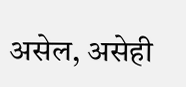असेल, असेही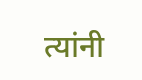त्यांनी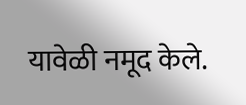यावेळी नमूद केले.